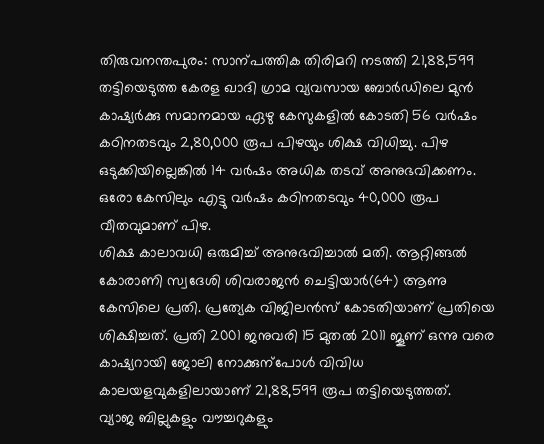തിരുവനന്തപുരം: സാന്പത്തിക തിരിമറി നടത്തി 21,88,599 തട്ടിയെടുത്ത കേരള ഖാദി ഗ്രാമ വ്യവസായ ബോർഡിലെ മുൻ കാഷ്യർക്കു സമാനമായ ഏഴു കേസുകളിൽ കോടതി 56 വർഷം കഠിനതടവും 2,80,000 രൂപ പിഴയും ശിക്ഷ വിധിച്ചു. പിഴ ഒടുക്കിയില്ലെങ്കിൽ 14 വർഷം അധിക തടവ് അനുഭവിക്കണം. ഒരോ കേസിലും എട്ടു വർഷം കഠിനതടവും 40,000 രൂപ വീതവുമാണ് പിഴ.
ശിക്ഷ കാലാവധി ഒരുമിച്ച് അനുഭവിച്ചാൽ മതി. ആറ്റിങ്ങൽ കോരാണി സ്വദേശി ശിവരാജൻ ചെട്ടിയാർ(64) ആണു കേസിലെ പ്രതി. പ്രത്യേക വിജിലൻസ് കോടതിയാണ് പ്രതിയെ ശിക്ഷിച്ചത്. പ്രതി 2001 ജനുവരി 15 മുതൽ 2011 ജൂണ് ഒന്നു വരെ കാഷ്യറായി ജോലി നോക്കുന്പോൾ വിവിധ കാലയളവുകളിലായാണ് 21,88,599 രൂപ തട്ടിയെടുത്തത്.
വ്യാജ ബില്ലുകളും വൗച്ചറുകളും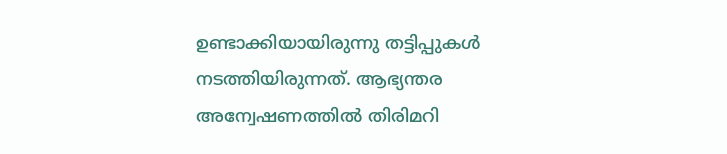ഉണ്ടാക്കിയായിരുന്നു തട്ടിപ്പുകൾ നടത്തിയിരുന്നത്. ആഭ്യന്തര അന്വേഷണത്തിൽ തിരിമറി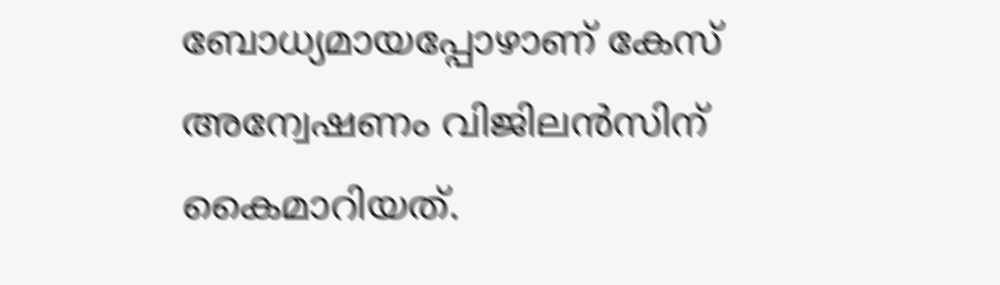ബോധ്യമായപ്പോഴാണ് കേസ് അന്വേഷണം വിജിലൻസിന് കൈമാറിയത്.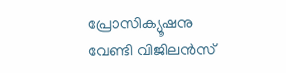പ്രോസിക്യൂഷനു വേണ്ടി വിജിലൻസ്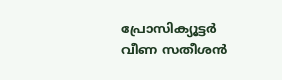പ്രോസിക്യൂട്ടർ വീണ സതീശൻ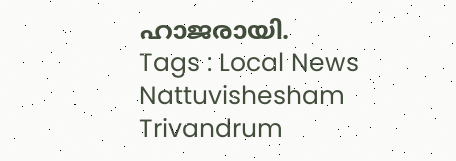ഹാജരായി.
Tags : Local News Nattuvishesham Trivandrum